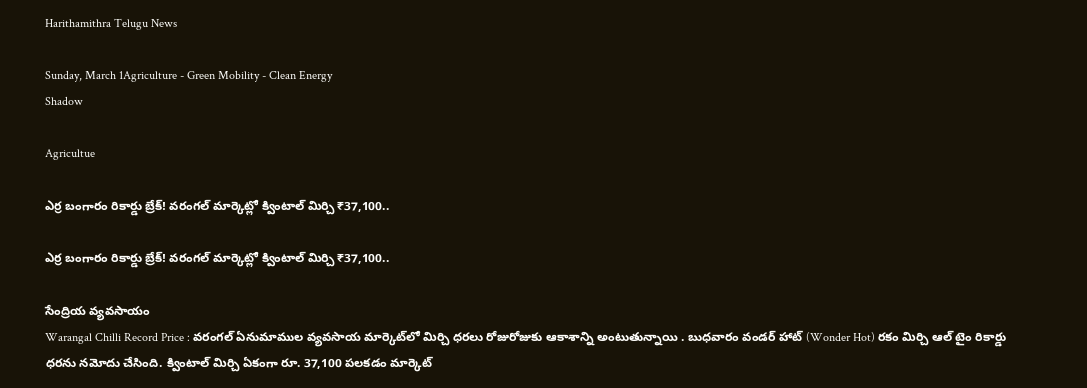Harithamithra Telugu News

Sunday, March 1Agriculture - Green Mobility - Clean Energy
Shadow

Agricultue

ఎర్ర బంగారం రికార్డు బ్రేక్! వరంగల్ మార్కెట్లో క్వింటాల్ మిర్చి ₹37,100..

ఎర్ర బంగారం రికార్డు బ్రేక్! వరంగల్ మార్కెట్లో క్వింటాల్ మిర్చి ₹37,100..

సేంద్రియ వ్యవసాయం
Warangal Chilli Record Price : వరంగల్ ఏనుమాముల వ్యవసాయ మార్కెట్‌లో మిర్చి ధరలు రోజురోజుకు ఆకాశాన్ని అంటుతున్నాయి . బుధవారం వండర్ హాట్ (Wonder Hot) రకం మిర్చి ఆల్ టైం రికార్డు ధరను నమోదు చేసింది. క్వింటాల్ మిర్చి ఏకంగా రూ. 37,100 పలకడం మార్కెట్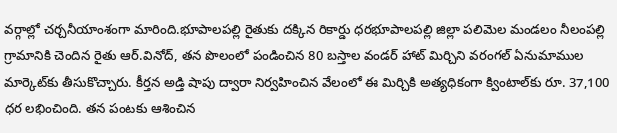వర్గాల్లో చర్చనీయాంశంగా మారింది.భూపాలపల్లి రైతుకు దక్కిన రికార్డు ధరభూపాలపల్లి జిల్లా పలిమెల మండలం నీలంపల్లి గ్రామానికి చెందిన రైతు ఆర్.వినోద్, తన పొలంలో పండించిన 80 బస్తాల వండర్ హాట్ మిర్చిని వ‌రంగ‌ల్‌ ఏనుమాముల మార్కెట్‌కు తీసుకొచ్చారు. కీర్తన అడ్తి షాపు ద్వారా నిర్వహించిన వేలంలో ఈ మిర్చికి అత్యధికంగా క్వింటాల్‌కు రూ. 37,100 ధర లభించింది. తన పంటకు ఆశించిన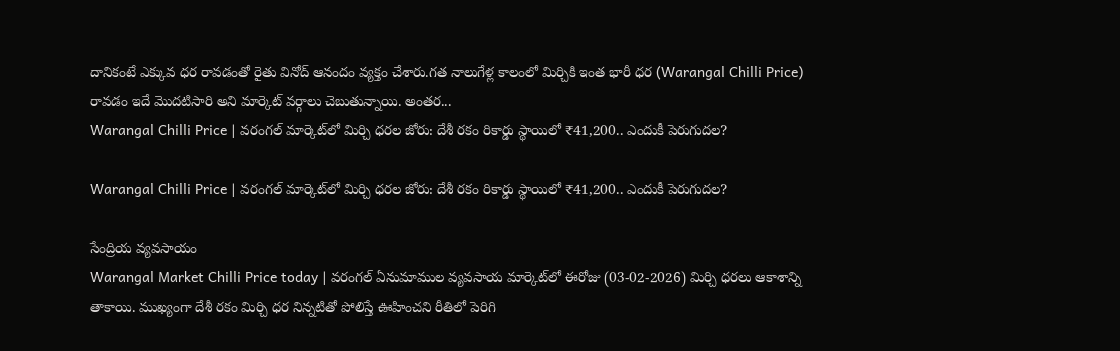దానికంటే ఎక్కువ ధర రావడంతో రైతు వినోద్ ఆనందం వ్యక్తం చేశారు.గత నాలుగేళ్ల కాలంలో మిర్చికి ఇంత భారీ ధర (Warangal Chilli Price) రావడం ఇదే మొదటిసారి అని మార్కెట్ వ‌ర్గాలు చెబుతున్నాయి. అంతర...
Warangal Chilli Price | వరంగల్ మార్కెట్‌లో మిర్చి ధరల జోరు: దేశీ రకం రికార్డు స్థాయిలో ₹41,200.. ఎందుకీ పెరుగుదల?

Warangal Chilli Price | వరంగల్ మార్కెట్‌లో మిర్చి ధరల జోరు: దేశీ రకం రికార్డు స్థాయిలో ₹41,200.. ఎందుకీ పెరుగుదల?

సేంద్రియ వ్యవసాయం
Warangal Market Chilli Price today | వరంగల్ ఏనుమాముల వ్యవసాయ మార్కెట్‌లో ఈరోజు (03-02-2026) మిర్చి ధరలు ఆకాశాన్ని తాకాయి. ముఖ్యంగా దేశీ రకం మిర్చి ధర నిన్నటితో పోలిస్తే ఊహించని రీతిలో పెరిగి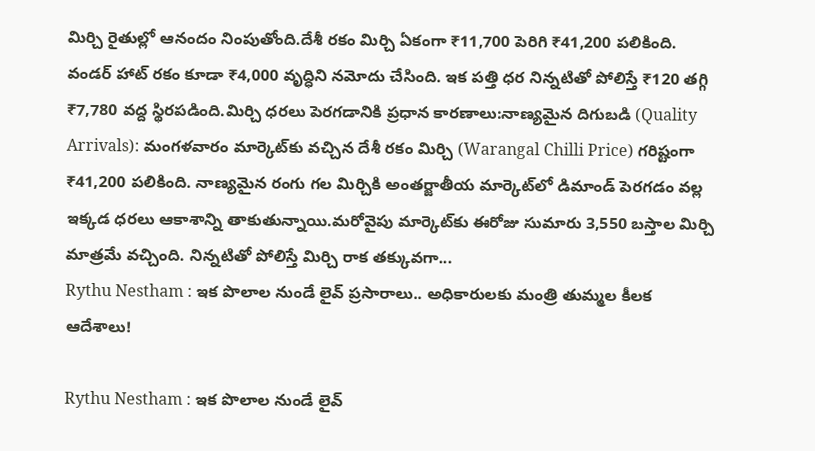మిర్చి రైతుల్లో ఆనందం నింపుతోంది.దేశీ రకం మిర్చి ఏకంగా ₹11,700 పెరిగి ₹41,200 పలికింది. వండర్ హాట్ రకం కూడా ₹4,000 వృద్ధిని నమోదు చేసింది. ఇక పత్తి ధర నిన్నటితో పోలిస్తే ₹120 తగ్గి ₹7,780 వద్ద స్థిరపడింది.మిర్చి ధరలు పెరగడానికి ప్రధాన కారణాలు:నాణ్యమైన దిగుబడి (Quality Arrivals): మంగ‌ళ‌వారం మార్కెట్‌కు వచ్చిన దేశీ రకం మిర్చి (Warangal Chilli Price) గరిష్టంగా ₹41,200 పలికింది. నాణ్యమైన రంగు గల మిర్చికి అంతర్జాతీయ మార్కెట్‌లో డిమాండ్ పెరగడం వల్ల ఇక్కడ ధరలు ఆకాశాన్ని తాకుతున్నాయి.మ‌రోవైపు మార్కెట్‌కు ఈరోజు సుమారు 3,550 బస్తాల మిర్చి మాత్రమే వచ్చింది. నిన్నటితో పోలిస్తే మిర్చి రాక‌ తక్కువగా...
Rythu Nestham : ఇక పొలాల నుండే లైవ్ ప్రసారాలు.. అధికారులకు మంత్రి తుమ్మల కీలక ఆదేశాలు!

Rythu Nestham : ఇక పొలాల నుండే లైవ్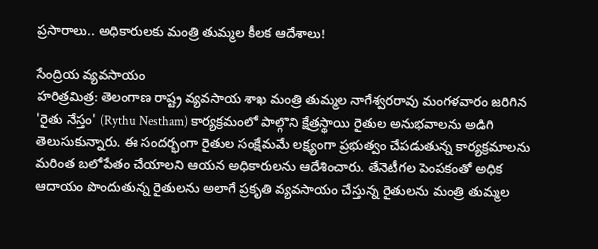ప్రసారాలు.. అధికారులకు మంత్రి తుమ్మల కీలక ఆదేశాలు!

సేంద్రియ వ్యవసాయం
హరిత్రమిత్ర: తెలంగాణ రాష్ట్ర వ్యవసాయ శాఖ మంత్రి తుమ్మల నాగేశ్వరరావు మంగళవారం జరిగిన 'రైతు నేస్తం' (Rythu Nestham) కార్యక్రమంలో పాల్గొని క్షేత్రస్థాయి రైతుల అనుభవాలను అడిగి తెలుసుకున్నారు. ఈ సందర్భంగా రైతుల సంక్షేమమే లక్ష్యంగా ప్రభుత్వం చేపడుతున్న కార్యక్రమాలను మరింత బలోపేతం చేయాలని ఆయన అధికారులను ఆదేశించారు. తేనెటీగల పెంపకంతో అధిక ఆదాయం పొందుతున్న రైతులను అలాగే ప్రకృతి వ్యవసాయం చేస్తున్న రైతులను మంత్రి తుమ్మల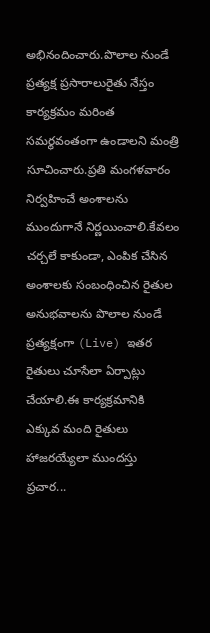అభినందించారు.పొలాల నుండే ప్రత్యక్ష ప్రసారాలురైతు నేస్తం కార్యక్రమం మరింత సమర్థవంతంగా ఉండాలని మంత్రి సూచించారు.ప్రతి మంగళవారం నిర్వహించే అంశాలను ముందుగానే నిర్ణయించాలి.కేవలం చర్చలే కాకుండా, ఎంపిక చేసిన అంశాలకు సంబంధించిన రైతుల అనుభవాలను పొలాల నుండే ప్రత్యక్షంగా (Live) ఇతర రైతులు చూసేలా ఏర్పాట్లు చేయాలి.ఈ కార్యక్రమానికి ఎక్కువ మంది రైతులు హాజరయ్యేలా ముందస్తు ప్రచార...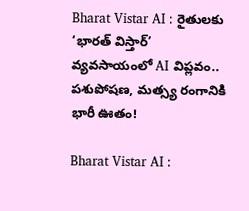Bharat Vistar AI : రైతులకు ‘భారత్ విస్తార్’  వ్యవసాయంలో AI విప్లవం.. పశుపోషణ, మత్స్య రంగానికి భారీ ఊతం!

Bharat Vistar AI :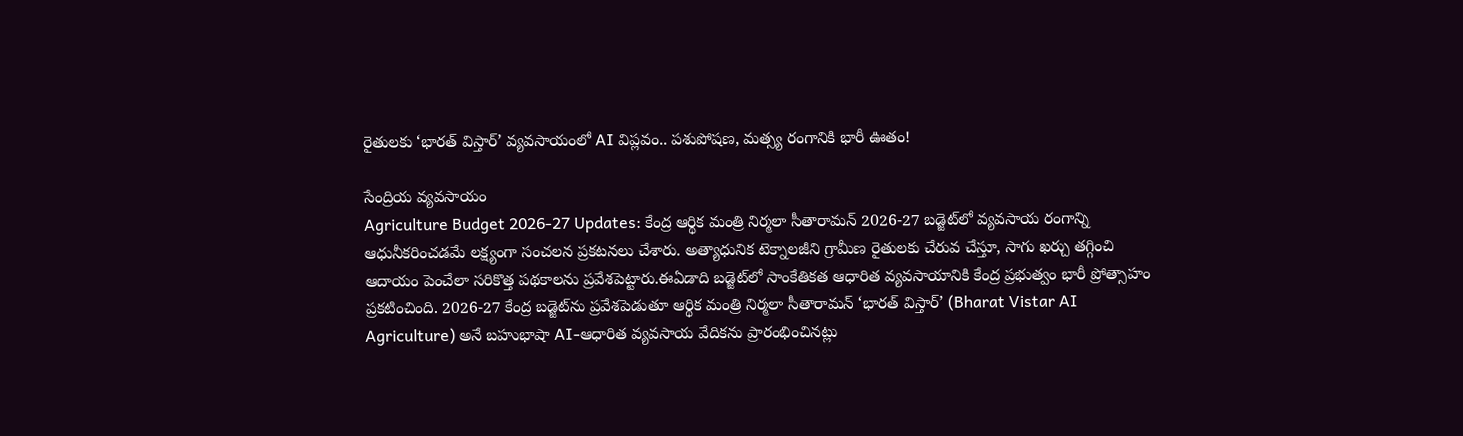రైతులకు ‘భారత్ విస్తార్’ వ్యవసాయంలో AI విప్లవం.. పశుపోషణ, మత్స్య రంగానికి భారీ ఊతం!

సేంద్రియ వ్యవసాయం
Agriculture Budget 2026-27 Updates: కేంద్ర ఆర్థిక మంత్రి నిర్మలా సీతారామన్ 2026-27 బడ్జెట్‌లో వ్యవసాయ రంగాన్ని ఆధునీకరించడమే లక్ష్యంగా సంచలన ప్రకటనలు చేశారు. అత్యాధునిక టెక్నాల‌జీని గ్రామీణ‌ రైతుల‌కు చేరువ చేస్తూ, సాగు ఖర్చు తగ్గించి ఆదాయం పెంచేలా సరికొత్త పథకాలను ప్రవేశపెట్టారు.ఈఏడాది బ‌డ్జెట్‌లో సాంకేతికత ఆధారిత వ్యవసాయానికి కేంద్ర ప్రభుత్వం భారీ ప్రోత్సాహం ప్రకటించింది. 2026-27 కేంద్ర బడ్జెట్‌ను ప్రవేశపెడుతూ ఆర్థిక మంత్రి నిర్మలా సీతారామన్ ‘భారత్ విస్తార్’ (Bharat Vistar AI Agriculture) అనే బహుభాషా AI-ఆధారిత వ్యవసాయ వేదికను ప్రారంభించినట్లు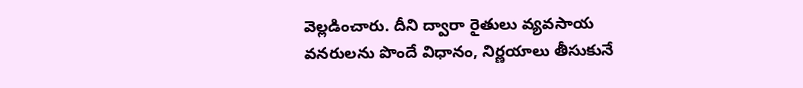వెల్లడించారు. దీని ద్వారా రైతులు వ్యవసాయ వనరులను పొందే విధానం, నిర్ణయాలు తీసుకునే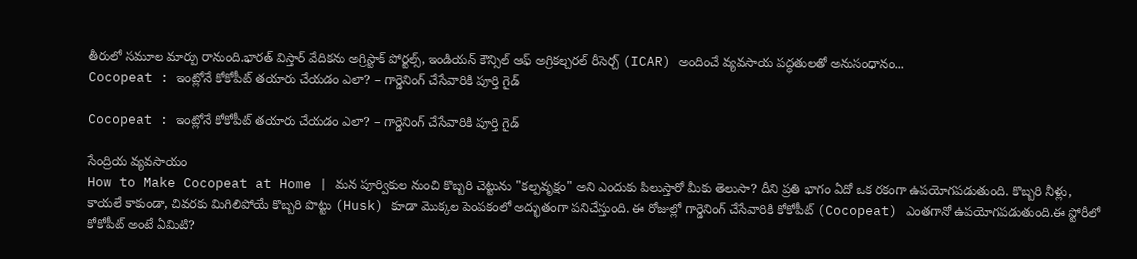తీరులో స‌మూల‌ మార్పు రానుంది.భారత్ విస్తార్ వేదికను అగ్రిస్టాక్ పోర్టల్స్, ఇండియన్ కౌన్సిల్ ఆఫ్ అగ్రికల్చరల్ రీసెర్చ్ (ICAR) అందించే వ్యవసాయ పద్ధతులతో అనుసంధానం...
Cocopeat : ఇంట్లోనే కోకోపీట్ తయారు చేయడం ఎలా? – గార్డెనింగ్ చేసేవారికి పూర్తి గైడ్

Cocopeat : ఇంట్లోనే కోకోపీట్ తయారు చేయడం ఎలా? – గార్డెనింగ్ చేసేవారికి పూర్తి గైడ్

సేంద్రియ వ్యవసాయం
How to Make Cocopeat at Home | మన పూర్వికుల నుంచి కొబ్బరి చెట్టును "కల్పవృక్షం" అని ఎందుకు పిలుస్తారో మీకు తెలుసా? దీని ప్రతి భాగం ఏదో ఒక రకంగా ఉపయోగపడుతుంది. కొబ్బరి నీళ్లు, కాయలే కాకుండా, చివరకు మిగిలిపోయే కొబ్బరి పొట్టు (Husk) కూడా మొక్కల పెంపకంలో అద్భుతంగా పనిచేస్తుంది. ఈ రోజుల్లో గార్డెనింగ్ చేసేవారికి కోకోపీట్ (Cocopeat) ఎంతగానో ఉపయోగపడుతుంది.ఈ స్టోరీలో కోకోపీట్ అంటే ఏమిటి?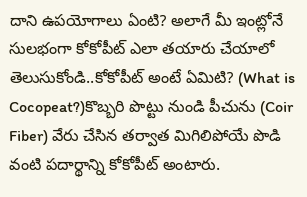దాని ఉపయోగాలు ఏంటి? అలాగే మీ ఇంట్లోనే సులభంగా కోకోపీట్ ఎలా తయారు చేయాలో తెలుసుకోండి..కోకోపీట్ అంటే ఏమిటి? (What is Cocopeat?)కొబ్బరి పొట్టు నుండి పీచును (Coir Fiber) వేరు చేసిన తర్వాత మిగిలిపోయే పొడి వంటి పదార్థాన్ని కోకోపీట్ అంటారు.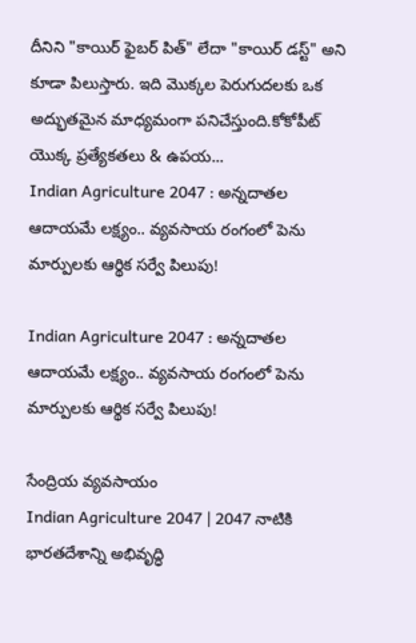దీనిని "కాయిర్ ఫైబర్ పిత్" లేదా "కాయిర్ డస్ట్" అని కూడా పిలుస్తారు. ఇది మొక్కల పెరుగుదలకు ఒక అద్భుతమైన మాధ్యమంగా పనిచేస్తుంది.కోకోపీట్ యొక్క ప్రత్యేకతలు & ఉపయ...
Indian Agriculture 2047 : అన్నదాతల ఆదాయమే లక్ష్యం.. వ్యవసాయ రంగంలో పెను మార్పులకు ఆర్థిక సర్వే పిలుపు!

Indian Agriculture 2047 : అన్నదాతల ఆదాయమే లక్ష్యం.. వ్యవసాయ రంగంలో పెను మార్పులకు ఆర్థిక సర్వే పిలుపు!

సేంద్రియ వ్యవసాయం
Indian Agriculture 2047 | 2047 నాటికి భారతదేశాన్ని అభివృద్ధి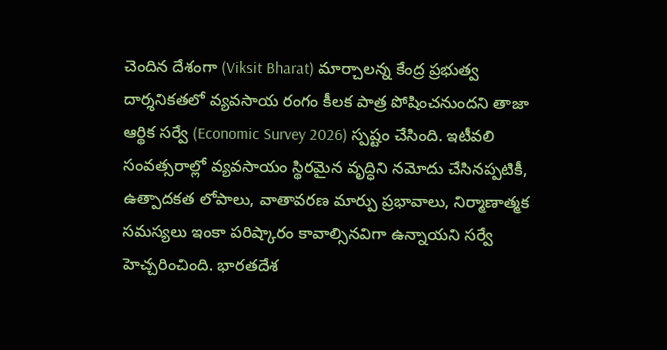చెందిన దేశంగా (Viksit Bharat) మార్చాలన్న కేంద్ర ప్రభుత్వ దార్శనికతలో వ్యవసాయ రంగం కీలక పాత్ర పోషించనుందని తాజా ఆర్థిక సర్వే (Economic Survey 2026) స్పష్టం చేసింది. ఇటీవలి సంవత్సరాల్లో వ్యవసాయం స్థిరమైన వృద్ధిని నమోదు చేసినప్పటికీ, ఉత్పాదకత లోపాలు, వాతావరణ మార్పు ప్రభావాలు, నిర్మాణాత్మక సమస్యలు ఇంకా పరిష్కారం కావాల్సినవిగా ఉన్నాయని సర్వే హెచ్చరించింది. భారతదేశ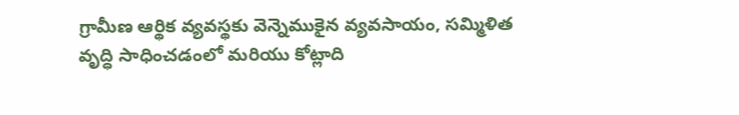గ్రామీణ ఆర్థిక వ్యవస్థకు వెన్నెముకైన వ్యవసాయం, సమ్మిళిత వృద్ధి సాధించడంలో మరియు కోట్లాది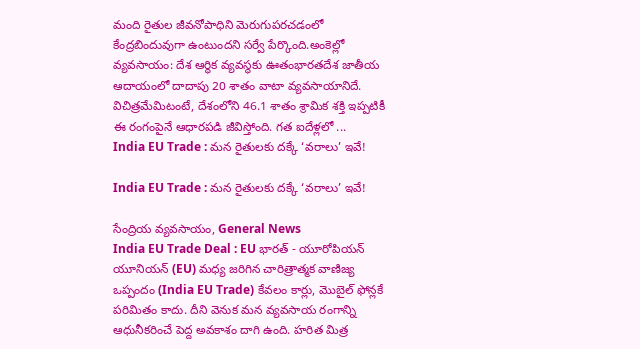మంది రైతుల జీవనోపాధిని మెరుగుపరచడంలో కేంద్రబిందువుగా ఉంటుందని సర్వే పేర్కొంది.అంకెల్లో వ్యవసాయం: దేశ ఆర్థిక వ్యవస్థకు ఊతంభారతదేశ జాతీయ ఆదాయంలో దాదాపు 20 శాతం వాటా వ్యవసాయానిదే. విచిత్రమేమిటంటే, దేశంలోని 46.1 శాతం శ్రామిక శక్తి ఇప్పటికీ ఈ రంగంపైనే ఆధారపడి జీవిస్తోంది. గత ఐదేళ్లలో ...
India EU Trade : మన రైతులకు దక్కే ‘వరాలు’ ఇవే!

India EU Trade : మన రైతులకు దక్కే ‘వరాలు’ ఇవే!

సేంద్రియ వ్యవసాయం, General News
India EU Trade Deal : EU భారత్ - యూరోపియన్ యూనియన్ (EU) మధ్య జరిగిన చారిత్రాత్మక వాణిజ్య ఒప్పందం (India EU Trade) కేవలం కార్లు, మొబైల్ ఫోన్లకే పరిమితం కాదు. దీని వెనుక మన వ్యవసాయ రంగాన్ని ఆధునీకరించే పెద్ద అవకాశం దాగి ఉంది. హరిత మిత్ర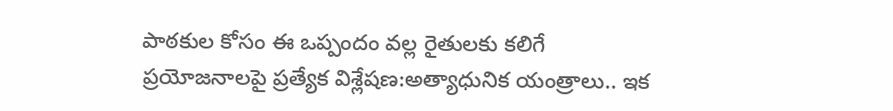పాఠకుల కోసం ఈ ఒప్పందం వల్ల రైతులకు కలిగే ప్రయోజనాలపై ప్రత్యేక విశ్లేషణ:అత్యాధునిక యంత్రాలు.. ఇక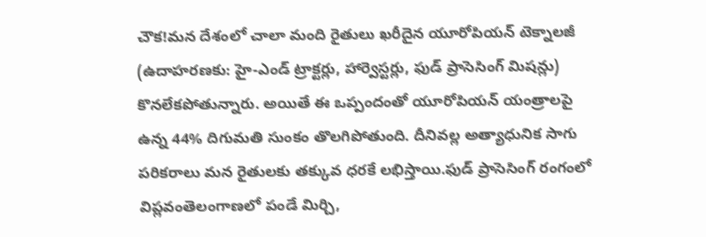చౌక!మన దేశంలో చాలా మంది రైతులు ఖరీదైన యూరోపియన్ టెక్నాలజీ (ఉదాహరణకు: హై-ఎండ్ ట్రాక్టర్లు, హార్వెస్టర్లు, ఫుడ్ ప్రాసెసింగ్ మిషన్లు) కొనలేకపోతున్నారు. అయితే ఈ ఒప్పందంతో యూరోపియన్ యంత్రాలపై ఉన్న 44% దిగుమతి సుంకం తొలగిపోతుంది. దీనివల్ల అత్యాధునిక సాగు పరికరాలు మన రైతులకు తక్కువ ధరకే లభిస్తాయి.ఫుడ్ ప్రాసెసింగ్ రంగంలో విప్లవంతెలంగాణలో పండే మిర్చి,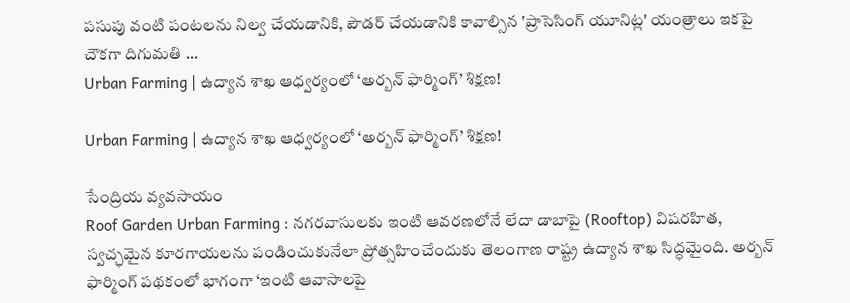పసుపు వంటి పంటలను నిల్వ చేయడానికి, పౌడర్ చేయడానికి కావాల్సిన 'ప్రాసెసింగ్ యూనిట్ల' యంత్రాలు ఇకపై చౌకగా దిగుమతి ...
Urban Farming | ఉద్యాన శాఖ ఆధ్వర్యంలో ‘అర్బన్ ఫార్మింగ్’ శిక్షణ!

Urban Farming | ఉద్యాన శాఖ ఆధ్వర్యంలో ‘అర్బన్ ఫార్మింగ్’ శిక్షణ!

సేంద్రియ వ్యవసాయం
Roof Garden Urban Farming : నగరవాసులకు ఇంటి ఆవరణలోనే లేదా డాబాపై (Rooftop) విషరహిత, స్వచ్ఛమైన కూరగాయలను పండించుకునేలా ప్రోత్సహించేందుకు తెలంగాణ రాష్ట్ర ఉద్యాన శాఖ సిద్ధమైంది. అర్బన్ ఫార్మింగ్ పథకంలో భాగంగా ‘ఇంటి ఆవాసాలపై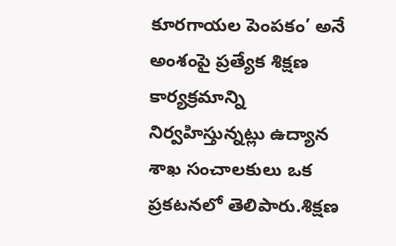కూరగాయల పెంపకం’ అనే అంశంపై ప్రత్యేక శిక్షణ కార్యక్రమాన్ని నిర్వహిస్తున్నట్లు ఉద్యాన శాఖ సంచాలకులు ఒక ప్రకటనలో తెలిపారు.శిక్షణ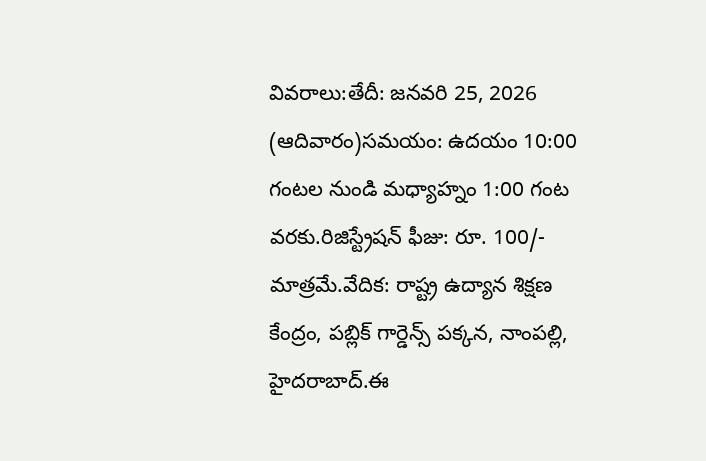వివరాలు:తేదీ: జనవరి 25, 2026 (ఆదివారం)సమయం: ఉదయం 10:00 గంటల నుండి మధ్యాహ్నం 1:00 గంట వరకు.రిజిస్ట్రేషన్ ఫీజు: రూ. 100/- మాత్రమే.వేదిక: రాష్ట్ర ఉద్యాన శిక్షణ కేంద్రం, పబ్లిక్ గార్డెన్స్ పక్కన, నాంపల్లి, హైదరాబాద్.ఈ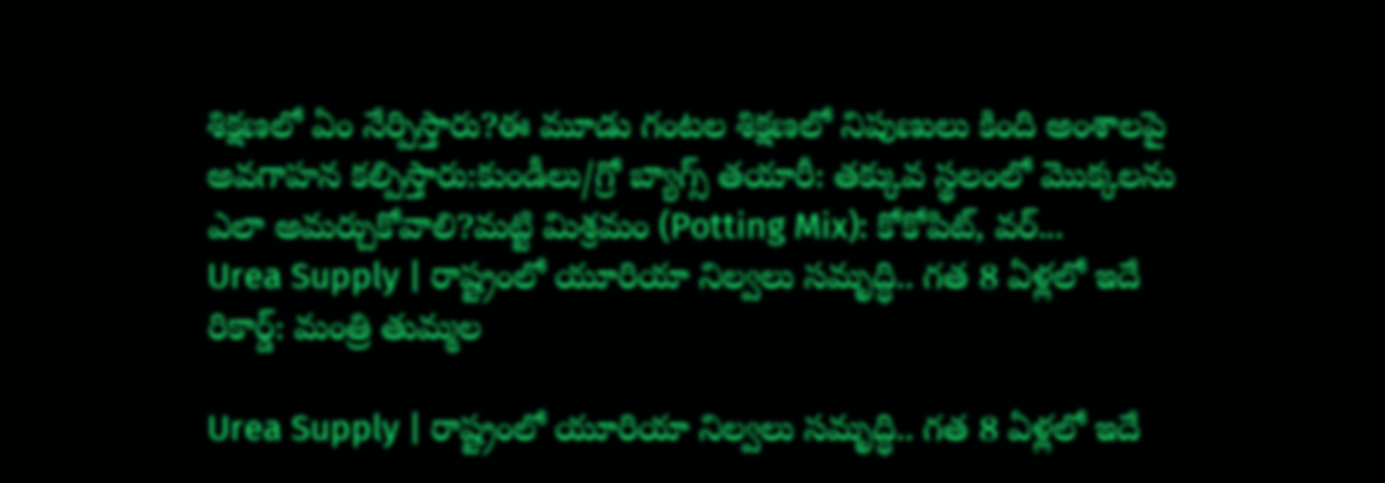శిక్షణలో ఏం నేర్పిస్తారు?ఈ మూడు గంటల శిక్షణలో నిపుణులు కింది అంశాలపై అవగాహన కల్పిస్తారు:కుండీలు/గ్రో బ్యాగ్స్ తయారీ: తక్కువ స్థలంలో మొక్కలను ఎలా అమర్చుకోవాలి?మట్టి మిశ్రమం (Potting Mix): కోకోపిట్, వర్...
Urea Supply | రాష్ట్రంలో యూరియా నిల్వలు సమృద్ధి.. గత 8 ఏళ్లలో ఇదే రికార్డ్: మంత్రి తుమ్మల

Urea Supply | రాష్ట్రంలో యూరియా నిల్వలు సమృద్ధి.. గత 8 ఏళ్లలో ఇదే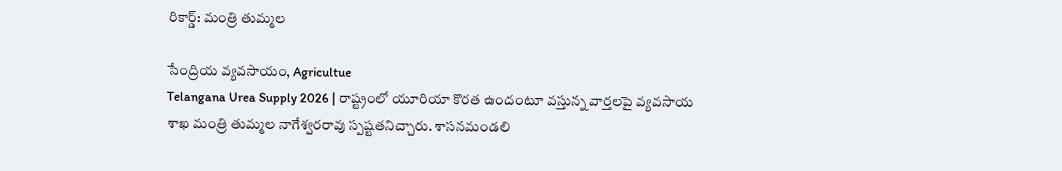రికార్డ్: మంత్రి తుమ్మల

సేంద్రియ వ్యవసాయం, Agricultue
Telangana Urea Supply 2026 | రాష్ట్రంలో యూరియా కొరత ఉందంటూ వస్తున్న వార్తలపై వ్యవసాయ శాఖ మంత్రి తుమ్మల నాగేశ్వరరావు స్పష్టతనిచ్చారు. శాసనమండలి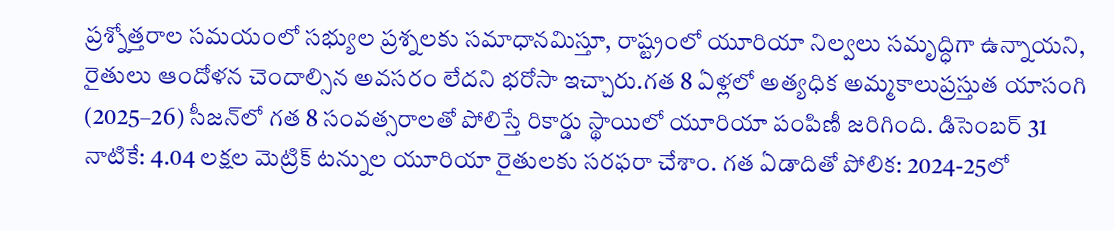ప్రశ్నోత్తరాల సమయంలో సభ్యుల ప్రశ్నలకు సమాధానమిస్తూ, రాష్ట్రంలో యూరియా నిల్వలు సమృద్ధిగా ఉన్నాయని, రైతులు ఆందోళన చెందాల్సిన అవసరం లేదని భరోసా ఇచ్చారు.గత 8 ఏళ్లలో అత్యధిక అమ్మకాలుప్రస్తుత యాసంగి (2025–26) సీజన్‌లో గత 8 సంవత్సరాలతో పోలిస్తే రికార్డు స్థాయిలో యూరియా పంపిణీ జరిగింది. డిసెంబర్ 31 నాటికే: 4.04 లక్షల మెట్రిక్ టన్నుల యూరియా రైతులకు సరఫరా చేశాం. గత ఏడాదితో పోలిక: 2024-25లో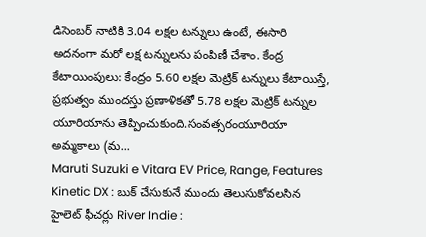డిసెంబర్ నాటికి 3.04 లక్షల టన్నులు ఉంటే, ఈసారి అదనంగా మరో లక్ష టన్నులను పంపిణీ చేశాం. కేంద్ర కేటాయింపులు: కేంద్రం 5.60 లక్షల మెట్రిక్ టన్నులు కేటాయిస్తే, ప్రభుత్వం ముందస్తు ప్రణాళికతో 5.78 లక్షల మెట్రిక్ టన్నుల యూరియాను తెప్పించుకుంది.సంవత్సరంయూరియా అమ్మకాలు (మ...
Maruti Suzuki e Vitara EV Price, Range, Features Kinetic DX : బుక్ చేసుకునే ముందు తెలుసుకోవలసిన హైలెట్ ఫీచర్లు River Indie :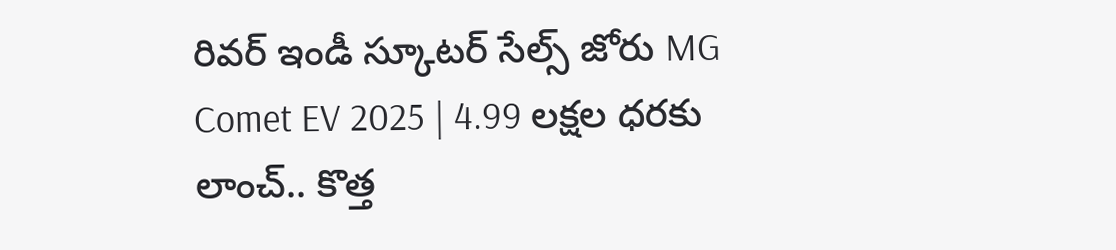రివర్ ఇండీ స్కూటర్ సేల్స్ జోరు MG Comet EV 2025 | 4.99 లక్షల ధరకు లాంచ్.. కొత్త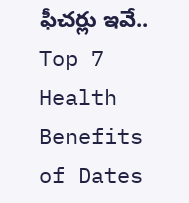ఫీచర్లు ఇవే.. Top 7 Health Benefits of Dates